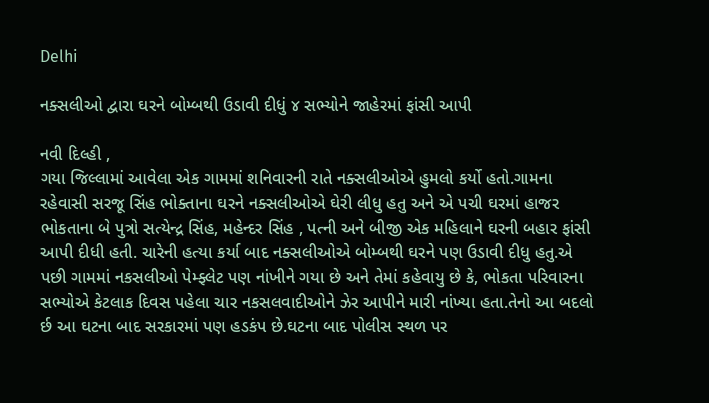Delhi

નક્સલીઓ દ્વારા ઘરને બોમ્બથી ઉડાવી દીધું ૪ સભ્યોને જાહેરમાં ફાંસી આપી

નવી દિલ્હી ,
ગયા જિલ્લામાં આવેલા એક ગામમાં શનિવારની રાતે નક્સલીઓએ હુમલો કર્યો હતો.ગામના રહેવાસી સરજૂ સિંહ ભોક્તાના ઘરને નક્સલીઓએ ઘેરી લીધુ હતુ અને એ પચી ઘરમાં હાજર ભોકતાના બે પુત્રો સત્યેન્દ્ર સિંહ, મહેન્દર સિંહ , પત્ની અને બીજી એક મહિલાને ઘરની બહાર ફાંસી આપી દીધી હતી. ચારેની હત્યા કર્યા બાદ નક્સલીઓએ બોમ્બથી ઘરને પણ ઉડાવી દીધુ હતુ.એ પછી ગામમાં નકસલીઓ પેમ્ફ્લેટ પણ નાંખીને ગયા છે અને તેમાં કહેવાયુ છે કે, ભોકતા પરિવારના સભ્યોએ કેટલાક દિવસ પહેલા ચાર નકસલવાદીઓને ઝેર આપીને મારી નાંખ્યા હતા.તેનો આ બદલો ર્છ આ ઘટના બાદ સરકારમાં પણ હડકંપ છે.ઘટના બાદ પોલીસ સ્થળ પર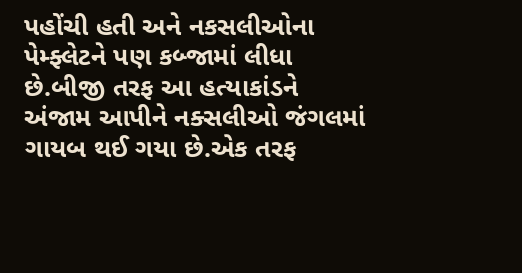પહોંચી હતી અને નકસલીઓના પેમ્ફ્લેટને પણ કબ્જામાં લીધા છે.બીજી તરફ આ હત્યાકાંડને અંજામ આપીને નક્સલીઓ જંગલમાં ગાયબ થઈ ગયા છે.એક તરફ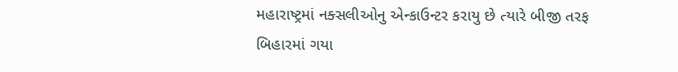મહારાષ્ટ્રમાં નક્સલીઓનુ એન્કાઉન્ટર કરાયુ છે ત્યારે બીજી તરફ બિહારમાં ગયા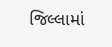જિલ્લામાં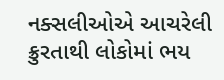નક્સલીઓએ આચરેલી ક્રુરતાથી લોકોમાં ભય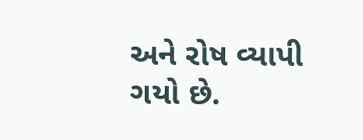અને રોષ વ્યાપી ગયો છે.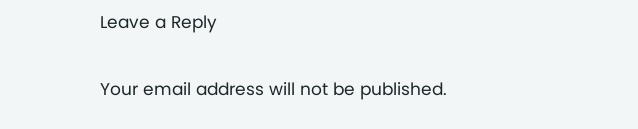Leave a Reply

Your email address will not be published.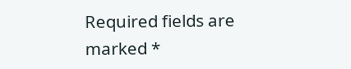Required fields are marked *